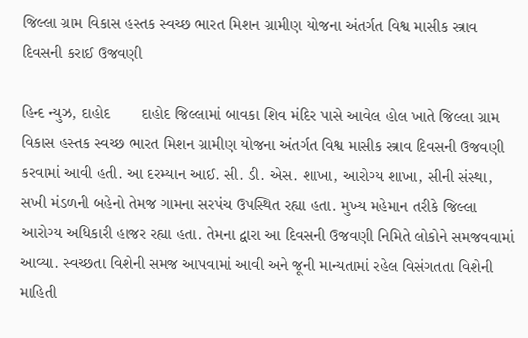જિલ્લા ગ્રામ વિકાસ હસ્તક સ્વચ્છ ભારત મિશન ગ્રામીણ યોજના અંતર્ગત વિશ્વ માસીક સ્ત્રાવ દિવસની કરાઈ ઉજવણી

હિન્દ ન્યુઝ, દાહોદ       દાહોદ જિલ્લામાં બાવકા શિવ મંદિર પાસે આવેલ હોલ ખાતે જિલ્લા ગ્રામ વિકાસ હસ્તક સ્વચ્છ ભારત મિશન ગ્રામીણ યોજના અંતર્ગત વિશ્વ માસીક સ્ત્રાવ દિવસની ઉજવણી કરવામાં આવી હતી. આ દરમ્યાન આઈ. સી. ડી. એસ. શાખા, આરોગ્ય શાખા, સીની સંસ્થા, સખી મંડળની બહેનો તેમજ ગામના સરપંચ ઉપસ્થિત રહ્યા હતા. મુખ્ય મહેમાન તરીકે જિલ્લા આરોગ્ય અધિકારી હાજર રહ્યા હતા. તેમના દ્વારા આ દિવસની ઉજવણી નિમિતે લોકોને સમજવવામાં આવ્યા. સ્વચ્છતા વિશેની સમજ આપવામાં આવી અને જૂની માન્યતામાં રહેલ વિસંગતતા વિશેની માહિતી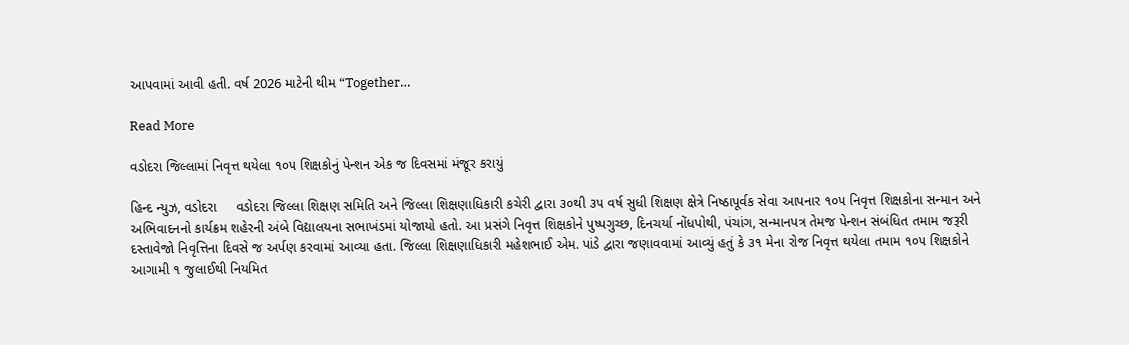આપવામાં આવી હતી. વર્ષ 2026 માટેની થીમ “Together…

Read More

વડોદરા જિલ્લામાં નિવૃત્ત થયેલા ૧૦૫ શિક્ષકોનું પેન્શન એક જ દિવસમાં મંજૂર કરાયું

હિન્દ ન્યુઝ, વડોદરા     વડોદરા જિલ્લા શિક્ષણ સમિતિ અને જિલ્લા શિક્ષણાધિકારી કચેરી દ્વારા ૩૦થી ૩૫ વર્ષ સુધી શિક્ષણ ક્ષેત્રે નિષ્ઠાપૂર્વક સેવા આપનાર ૧૦૫ નિવૃત્ત શિક્ષકોના સન્માન અને અભિવાદનનો કાર્યક્રમ શહેરની અંબે વિદ્યાલયના સભાખંડમાં યોજાયો હતો. આ પ્રસંગે નિવૃત્ત શિક્ષકોને પુષ્પગુચ્છ, દિનચર્યા નોંધપોથી, પંચાંગ, સન્માનપત્ર તેમજ પેન્શન સંબંધિત તમામ જરૂરી દસ્તાવેજો નિવૃત્તિના દિવસે જ અર્પણ કરવામાં આવ્યા હતા. જિલ્લા શિક્ષણાધિકારી મહેશભાઈ એમ. પાંડે દ્વારા જણાવવામાં આવ્યું હતું કે ૩૧ મેના રોજ નિવૃત્ત થયેલા તમામ ૧૦૫ શિક્ષકોને આગામી ૧ જુલાઈથી નિયમિત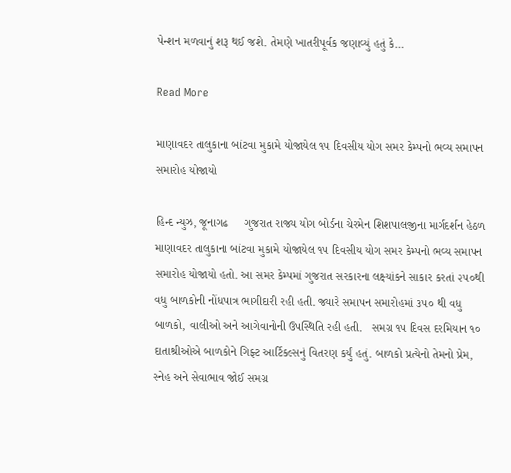પેન્શન મળવાનું શરૂ થઈ જશે. તેમણે ખાતરીપૂર્વક જણાવ્યું હતું કે…

Read More

માણાવદર તાલુકાના બાંટવા મુકામે યોજાયેલ ૧૫ દિવસીય યોગ સમર કેમ્પનો ભવ્ય સમાપન સમારોહ યોજાયો

હિન્દ ન્યુઝ, જૂનાગઢ     ગુજરાત રાજ્ય યોગ બોર્ડના ચેરમેન શિશપાલજીના માર્ગદર્શન હેઠળ માણાવદર તાલુકાના બાંટવા મુકામે યોજાયેલ ૧૫ દિવસીય યોગ સમર કેમ્પનો ભવ્ય સમાપન સમારોહ યોજાયો હતો. આ સમર કેમ્પમાં ગુજરાત સરકારના લક્ષ્યાંકને સાકાર કરતાં ૨૫૦થી વધુ બાળકોની નોંધપાત્ર ભાગીદારી રહી હતી. જ્યારે સમાપન સમારોહમાં ૩૫૦ થી વધુ બાળકો, વાલીઓ અને આગેવાનોની ઉપસ્થિતિ રહી હતી.   સમગ્ર ૧૫ દિવસ દરમિયાન ૧૦ દાતાશ્રીઓએ બાળકોને ગિફ્ટ આર્ટિકલ્સનું વિતરણ કર્યું હતું. બાળકો પ્રત્યેનો તેમનો પ્રેમ, સ્નેહ અને સેવાભાવ જોઈ સમગ્ર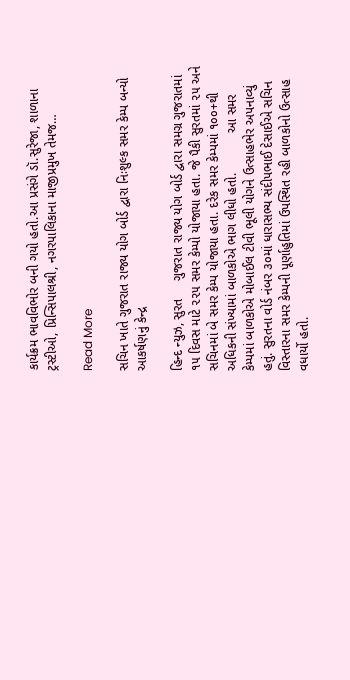કાર્યક્રમ ભાવવિભોર બની ગયો હતો.આ પ્રસંગે ડૉ.સુરેજા, શાળાના ટ્રસ્ટીઓ, પ્રિન્સિપાલશ્રી, નગરપાલિકાના માજીપ્રમુખ તેમજ…

Read More

સચિન ખાતે ગુજરાત રાજ્ય યોગ બોર્ડ દ્વારા નિઃશુલ્ક સમર કેમ્પ બન્યો આકર્ષણનું કેન્દ્ર

હિન્દ ન્યુઝ, સુરત     ગુજરાત રાજ્ય યોગ બોર્ડ દ્વારા સમગ્ર ગુજરાતમાં ૧૫ દિવસ માટે ૨૨૫ સમર કેમ્પો યોજાયા હતા. જે પૈકી સુરતમાં ૨૫ અને સચિનમાં બે સમર કેમ્પ યોજાયા હતા. દરેક સમર કેમ્પમાં ૧૦૦+થી અધિકની સંખ્યામાં બાળકોએ ભાગ લીધો હતો.           આ સમર કેમ્પમાં બાળકોએ મોબાઈલ ટીવી ભૂલી યોગને ઉત્સાહભેર અપનાવ્યું હતું. સુરતના વોર્ડ નંબર ૩૦માં ધારાસભ્ય સંદીપભાઈ દેસાઈએ સચિન વિસ્તારના સમર કેમ્પની પૂર્ણાહુતિમાં ઉપસ્થિત રહી બાળકોનો ઉત્સાહ વધાર્યો હતો.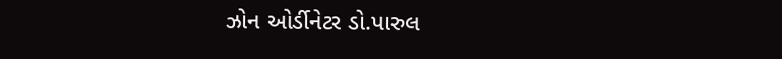ઝોન ઓર્ડીનેટર ડો.પારુલ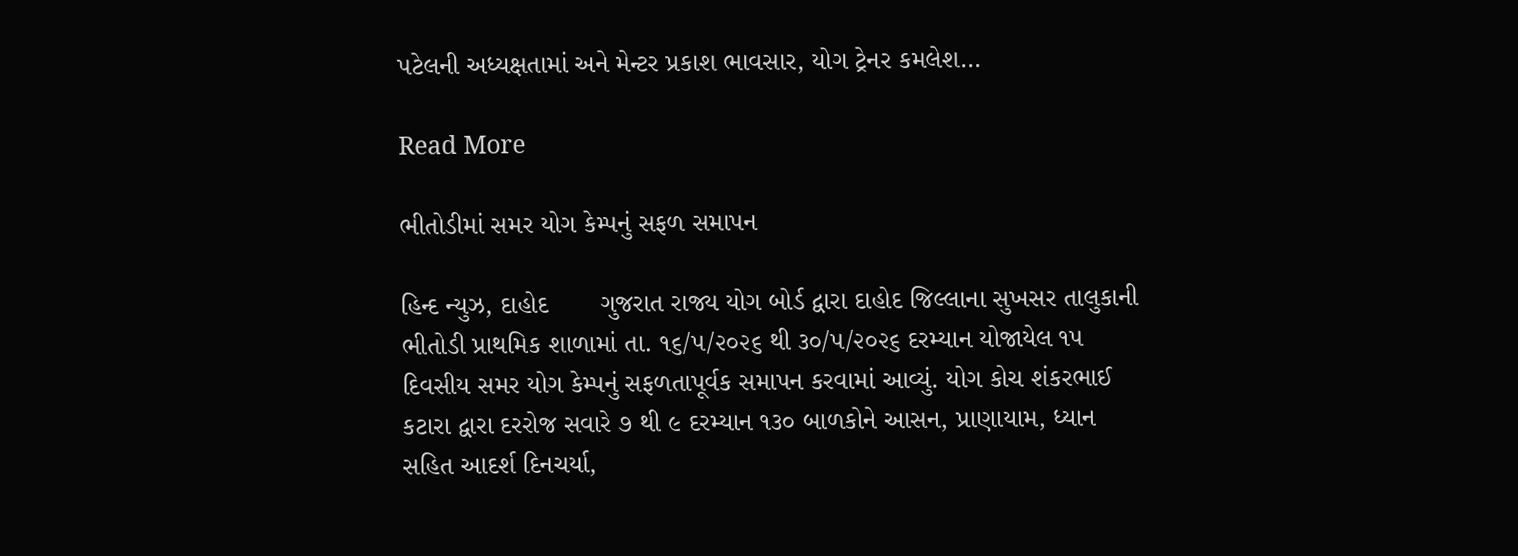પટેલની અધ્યક્ષતામાં અને મેન્ટર પ્રકાશ ભાવસાર, યોગ ટ્રેનર કમલેશ…

Read More

ભીતોડીમાં સમર યોગ કેમ્પનું સફળ સમાપન

હિન્દ ન્યુઝ, દાહોદ       ગુજરાત રાજ્ય યોગ બોર્ડ દ્વારા દાહોદ જિલ્લાના સુખસર તાલુકાની ભીતોડી પ્રાથમિક શાળામાં તા. ૧૬/૫/૨૦૨૬ થી ૩૦/૫/૨૦૨૬ દરમ્યાન યોજાયેલ ૧૫ દિવસીય સમર યોગ કેમ્પનું સફળતાપૂર્વક સમાપન કરવામાં આવ્યું. યોગ કોચ શંકરભાઈ કટારા દ્વારા દરરોજ સવારે ૭ થી ૯ દરમ્યાન ૧૩૦ બાળકોને આસન, પ્રાણાયામ, ધ્યાન સહિત આદર્શ દિનચર્યા,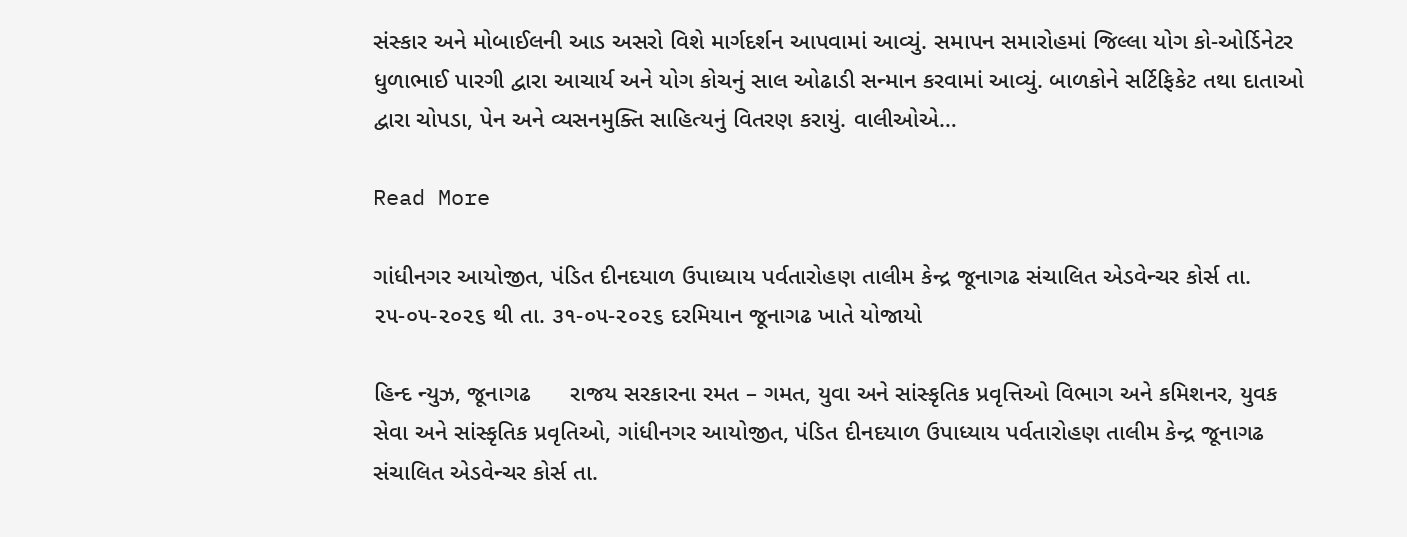સંસ્કાર અને મોબાઈલની આડ અસરો વિશે માર્ગદર્શન આપવામાં આવ્યું. સમાપન સમારોહમાં જિલ્લા યોગ કો-ઓર્ડિનેટર ધુળાભાઈ પારગી દ્વારા આચાર્ય અને યોગ કોચનું સાલ ઓઢાડી સન્માન કરવામાં આવ્યું. બાળકોને સર્ટિફિકેટ તથા દાતાઓ દ્વારા ચોપડા, પેન અને વ્યસનમુક્તિ સાહિત્યનું વિતરણ કરાયું. વાલીઓએ…

Read More

ગાંધીનગર આયોજીત, પંડિત દીનદયાળ ઉપાધ્યાય પર્વતારોહણ તાલીમ કેન્દ્ર જૂનાગઢ સંચાલિત એડવેન્ચર કોર્સ તા. ૨૫-૦૫-૨૦૨૬ થી તા. ૩૧-૦૫-૨૦૨૬ દરમિયાન જૂનાગઢ ખાતે યોજાયો

હિન્દ ન્યુઝ, જૂનાગઢ      રાજય સરકારના રમત – ગમત, યુવા અને સાંસ્કૃતિક પ્રવૃત્તિઓ વિભાગ અને કમિશનર, યુવક સેવા અને સાંસ્કૃતિક પ્રવૃતિઓ, ગાંધીનગર આયોજીત, પંડિત દીનદયાળ ઉપાધ્યાય પર્વતારોહણ તાલીમ કેન્દ્ર જૂનાગઢ સંચાલિત એડવેન્ચર કોર્સ તા.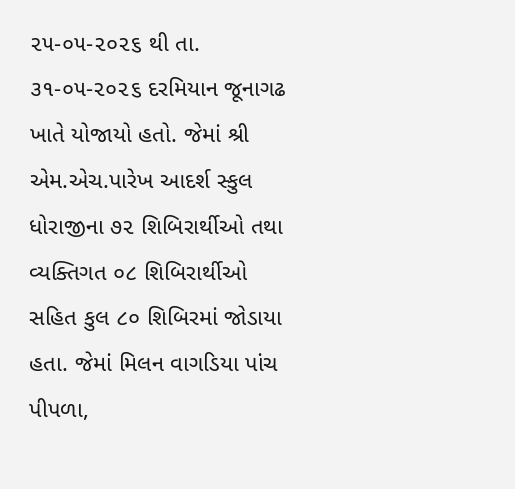૨૫-૦૫-૨૦૨૬ થી તા. ૩૧-૦૫-૨૦૨૬ દરમિયાન જૂનાગઢ ખાતે યોજાયો હતો. જેમાં શ્રી એમ.એચ.પારેખ આદર્શ સ્કુલ ધોરાજીના ૭૨ શિબિરાર્થીઓ તથા વ્યક્તિગત ૦૮ શિબિરાર્થીઓ સહિત કુલ ૮૦ શિબિરમાં જોડાયા હતા. જેમાં મિલન વાગડિયા પાંચ પીપળા,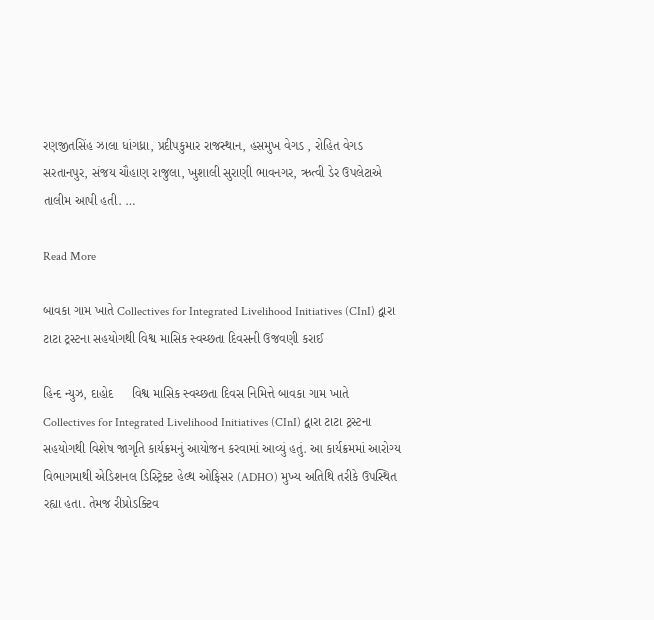રણજીતસિંહ ઝાલા ધાંગધ્રા, પ્રદીપકુમાર રાજસ્થાન, હસમુખ વેગડ , રોહિત વેગડ સરતાનપુર, સંજય ચૌહાણ રાજુલા, ખુશાલી સુરાણી ભાવનગર, ઋત્વી ડેર ઉપલેટાએ તાલીમ આપી હતી. …

Read More

બાવકા ગામ ખાતે Collectives for Integrated Livelihood Initiatives (CInI) દ્વારા ટાટા ટ્રસ્ટના સહયોગથી વિશ્વ માસિક સ્વચ્છતા દિવસની ઉજવણી કરાઈ

હિન્દ ન્યુઝ, દાહોદ     વિશ્વ માસિક સ્વચ્છતા દિવસ નિમિત્તે બાવકા ગામ ખાતે Collectives for Integrated Livelihood Initiatives (CInI) દ્વારા ટાટા ટ્રસ્ટના સહયોગથી વિશેષ જાગૃતિ કાર્યક્રમનું આયોજન કરવામાં આવ્યું હતું. આ કાર્યક્રમમાં આરોગ્ય વિભાગમાથી એડિશનલ ડિસ્ટ્રિક્ટ હેલ્થ ઓફિસર (ADHO) મુખ્ય અતિથિ તરીકે ઉપસ્થિત રહ્યા હતા. તેમજ રીપ્રોડક્ટિવ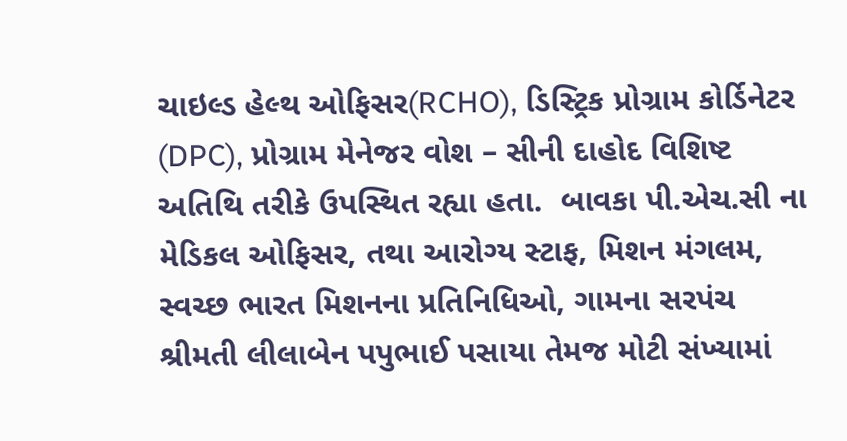ચાઇલ્ડ હેલ્થ ઓફિસર(RCHO), ડિસ્ટ્રિક પ્રોગ્રામ કોર્ડિનેટર (DPC), પ્રોગ્રામ મેનેજર વોશ – સીની દાહોદ વિશિષ્ટ અતિથિ તરીકે ઉપસ્થિત રહ્યા હતા.  બાવકા પી.એચ.સી ના મેડિકલ ઓફિસર, તથા આરોગ્ય સ્ટાફ, મિશન મંગલમ, સ્વચ્છ ભારત મિશનના પ્રતિનિધિઓ, ગામના સરપંચ શ્રીમતી લીલાબેન પપુભાઈ પસાયા તેમજ મોટી સંખ્યામાં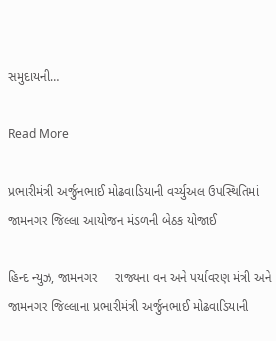સમુદાયની…

Read More

પ્રભારીમંત્રી અર્જુનભાઈ મોઢવાડિયાની વર્ચ્યુઅલ ઉપસ્થિતિમાં જામનગર જિલ્લા આયોજન મંડળની બેઠક યોજાઈ

હિન્દ ન્યુઝ, જામનગર     રાજ્યના વન અને પર્યાવરણ મંત્રી અને જામનગર જિલ્લાના પ્રભારીમંત્રી અર્જુનભાઈ મોઢવાડિયાની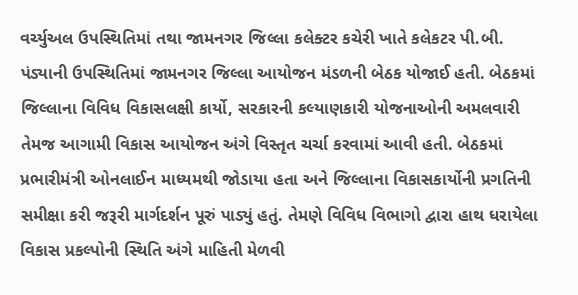વર્ચ્યુઅલ ઉપસ્થિતિમાં તથા જામનગર જિલ્લા કલેક્ટર કચેરી ખાતે કલેકટર પી.બી. પંડ્યાની ઉપસ્થિતિમાં જામનગર જિલ્લા આયોજન મંડળની બેઠક યોજાઈ હતી. બેઠકમાં જિલ્લાના વિવિધ વિકાસલક્ષી કાર્યો, સરકારની કલ્યાણકારી યોજનાઓની અમલવારી તેમજ આગામી વિકાસ આયોજન અંગે વિસ્તૃત ચર્ચા કરવામાં આવી હતી. બેઠકમાં પ્રભારીમંત્રી ઓનલાઈન માધ્યમથી જોડાયા હતા અને જિલ્લાના વિકાસકાર્યોની પ્રગતિની સમીક્ષા કરી જરૂરી માર્ગદર્શન પૂરું પાડ્યું હતું. તેમણે વિવિધ વિભાગો દ્વારા હાથ ધરાયેલા વિકાસ પ્રકલ્પોની સ્થિતિ અંગે માહિતી મેળવી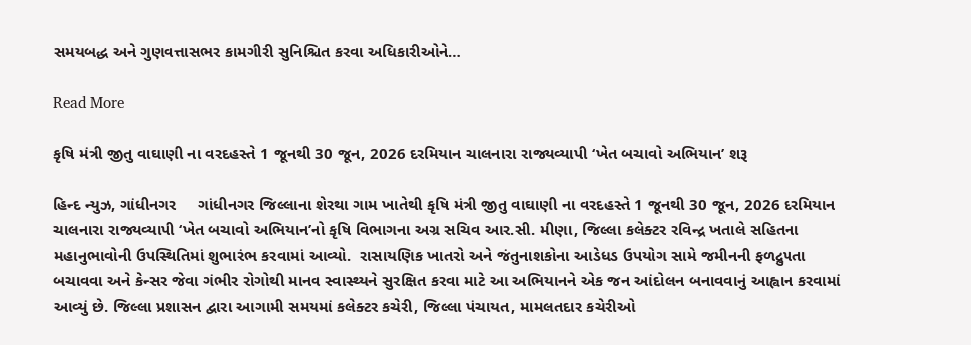સમયબદ્ધ અને ગુણવત્તાસભર કામગીરી સુનિશ્ચિત કરવા અધિકારીઓને…

Read More

કૃષિ મંત્રી જીતુ વાઘાણી ના વરદહસ્તે 1 જૂનથી 30 જૂન, 2026 દરમિયાન ચાલનારા રાજ્યવ્યાપી ‘ખેત બચાવો અભિયાન’ શરૂ

હિન્દ ન્યુઝ, ગાંધીનગર     ગાંધીનગર જિલ્લાના શેરથા ગામ ખાતેથી કૃષિ મંત્રી જીતુ વાઘાણી ના વરદહસ્તે 1 જૂનથી 30 જૂન, 2026 દરમિયાન ચાલનારા રાજ્યવ્યાપી ‘ખેત બચાવો અભિયાન’નો કૃષિ વિભાગના અગ્ર સચિવ આર.સી. મીણા, જિલ્લા કલેક્ટર રવિન્દ્ર ખતાલે સહિતના મહાનુભાવોની ઉપસ્થિતિમાં શુભારંભ કરવામાં આવ્યો.  રાસાયણિક ખાતરો અને જંતુનાશકોના આડેધડ ઉપયોગ સામે જમીનની ફળદ્રુપતા બચાવવા અને કેન્સર જેવા ગંભીર રોગોથી માનવ સ્વાસ્થ્યને સુરક્ષિત કરવા માટે આ અભિયાનને એક જન આંદોલન બનાવવાનું આહ્વાન કરવામાં આવ્યું છે. જિલ્લા પ્રશાસન દ્વારા આગામી સમયમાં કલેક્ટર કચેરી, જિલ્લા પંચાયત, મામલતદાર કચેરીઓ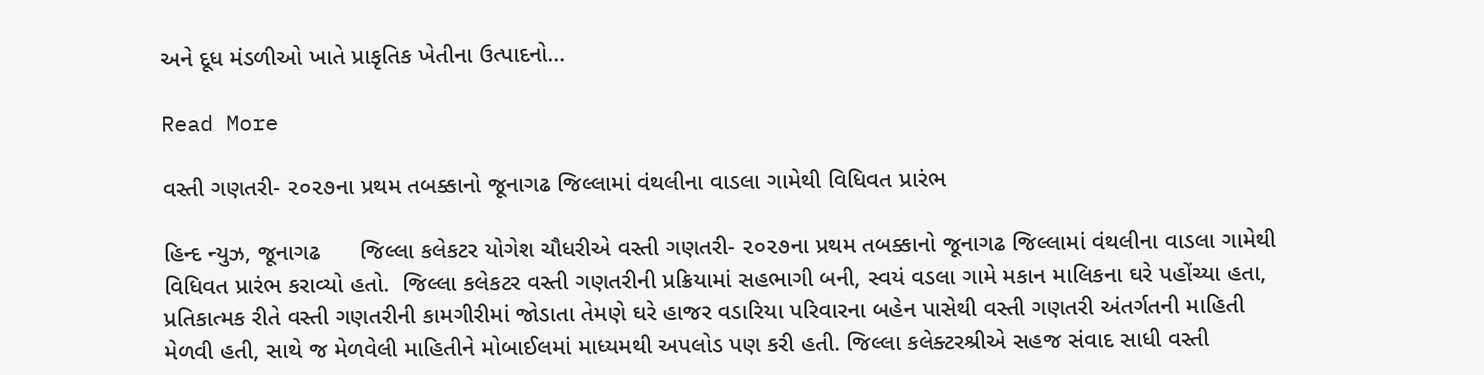અને દૂધ મંડળીઓ ખાતે પ્રાકૃતિક ખેતીના ઉત્પાદનો…

Read More

વસ્તી ગણતરી- ૨૦૨૭ના પ્રથમ તબક્કાનો જૂનાગઢ જિલ્લામાં વંથલીના વાડલા ગામેથી વિધિવત પ્રારંભ

હિન્દ ન્યુઝ, જૂનાગઢ      જિલ્લા કલેકટર યોગેશ ચૌધરીએ વસ્તી ગણતરી- ૨૦૨૭ના પ્રથમ તબક્કાનો જૂનાગઢ જિલ્લામાં વંથલીના વાડલા ગામેથી વિધિવત પ્રારંભ કરાવ્યો હતો.  જિલ્લા કલેકટર વસ્તી ગણતરીની પ્રક્રિયામાં સહભાગી બની, સ્વયં વડલા ગામે મકાન માલિકના ઘરે પહોંચ્યા હતા, પ્રતિકાત્મક રીતે વસ્તી ગણતરીની કામગીરીમાં જોડાતા તેમણે ઘરે હાજર વડારિયા પરિવારના બહેન પાસેથી વસ્તી ગણતરી અંતર્ગતની માહિતી મેળવી હતી, સાથે જ મેળવેલી માહિતીને મોબાઈલમાં માધ્યમથી અપલોડ પણ કરી હતી. જિલ્લા કલેક્ટરશ્રીએ સહજ સંવાદ સાધી વસ્તી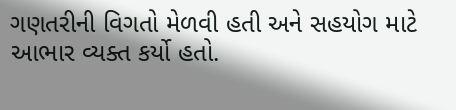ગણતરીની વિગતો મેળવી હતી અને સહયોગ માટે આભાર વ્યક્ત કર્યો હતો.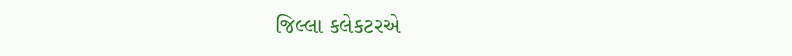જિલ્લા કલેકટરએ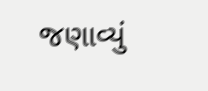જણાવ્યું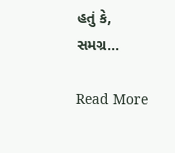હતું કે, સમગ્ર…

Read More